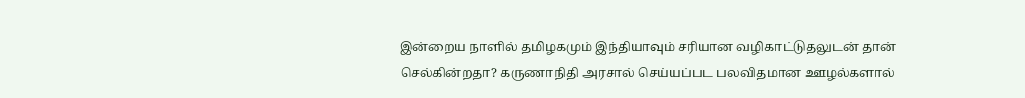இன்றைய நாளில் தமிழகமும் இந்தியாவும் சரியான வழிகாட்டுதலுடன் தான் செல்கின்றதா? கருணாநிதி அரசால் செய்யப்பட பலவிதமான ஊழல்களால்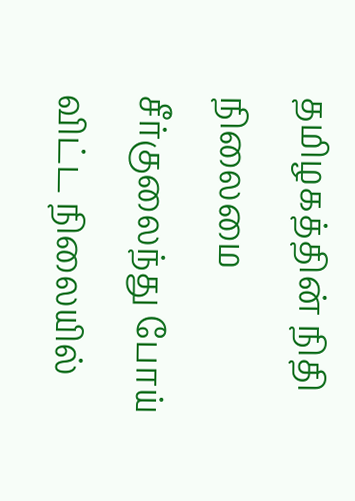தமிழகத்தின் நிதி நிலைமை சீர்குலைந்து போய் விட்ட நிலையில்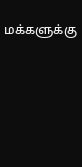மக்களுக்கு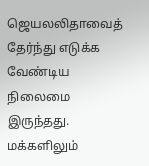ஜெயலலிதாவைத் தேர்ந்து எடுக்க வேண்டிய நிலைமை இருந்தது.
மக்களிலும்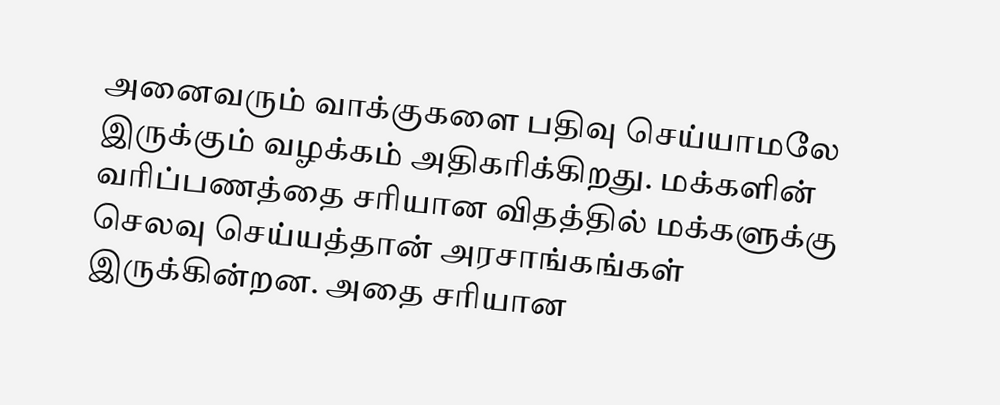அனைவரும் வாக்குகளை பதிவு செய்யாமலே இருக்கும் வழக்கம் அதிகரிக்கிறது. மக்களின் வரிப்பணத்தை சரியான விதத்தில் மக்களுக்கு செலவு செய்யத்தான் அரசாங்கங்கள் இருக்கின்றன. அதை சரியான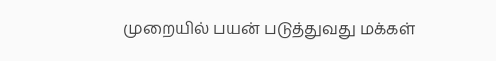முறையில் பயன் படுத்துவது மக்கள்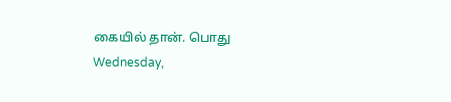கையில் தான். பொது
Wednesday,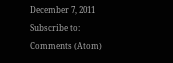December 7, 2011
Subscribe to:
Comments (Atom)